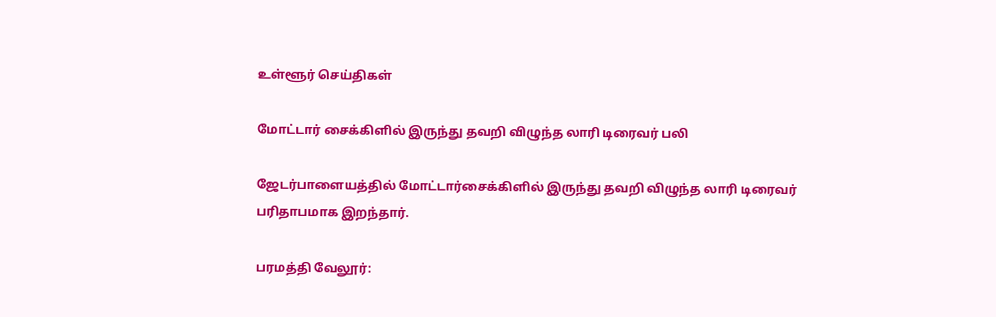உள்ளூர் செய்திகள்

மோட்டார் சைக்கிளில் இருந்து தவறி விழுந்த லாரி டிரைவர் பலி

ஜேடர்பாளையத்தில் மோட்டார்சைக்கிளில் இருந்து தவறி விழுந்த லாரி டிரைவர் பரிதாபமாக இறந்தார்.

பரமத்தி வேலூர்: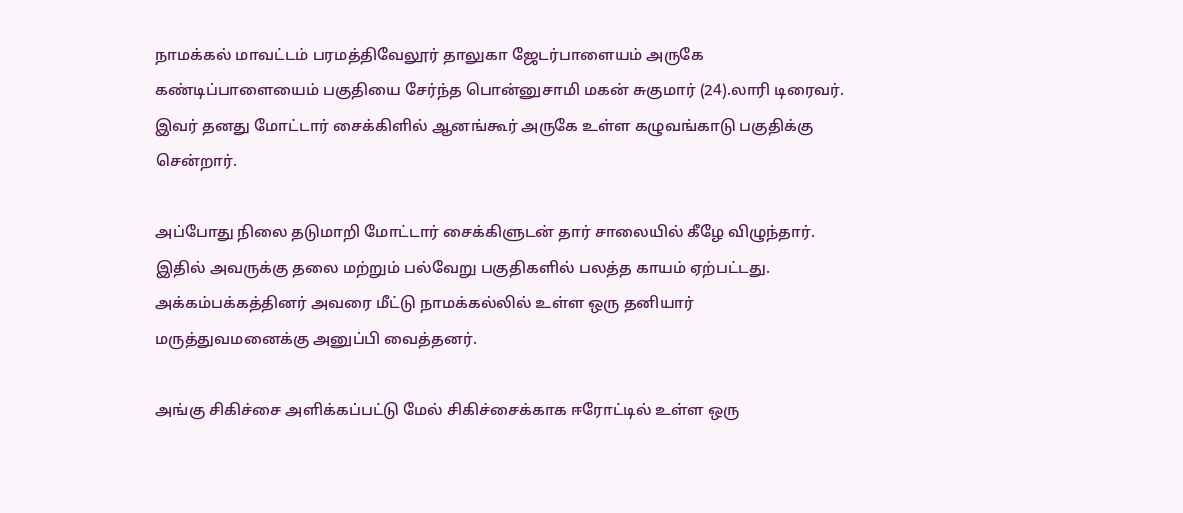நாமக்கல் மாவட்டம் பரமத்திவேலூர் தாலுகா ஜேடர்பாளையம் அருகே கண்டிப்பாளையைம் பகுதியை சேர்ந்த பொன்னுசாமி மகன் சுகுமார் (24).லாரி டிரைவர். இவர் தனது மோட்டார் சைக்கிளில் ஆனங்கூர் அருகே உள்ள கழுவங்காடு பகுதிக்கு சென்றார்.

அப்போது நிலை தடுமாறி மோட்டார் சைக்கிளுடன் தார் சாலையில் கீழே விழுந்தார். இதில் அவருக்கு தலை மற்றும் பல்வேறு பகுதிகளில் பலத்த காயம் ஏற்பட்டது. அக்கம்பக்கத்தினர் அவரை மீட்டு நாமக்கல்லில் உள்ள ஒரு தனியார் மருத்துவமனைக்கு அனுப்பி வைத்தனர்.

அங்கு சிகிச்சை அளிக்கப்பட்டு மேல் சிகிச்சைக்காக ஈரோட்டில் உள்ள ஒரு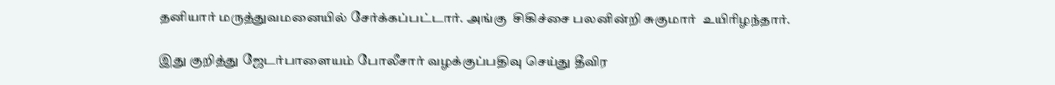தனியார் மருத்துவமனையில் சேர்க்கப்பட்டார். அங்கு  சிகிச்சை பலனின்றி சுகுமார்  உயிரிழந்தார்.

இது குறித்து ஜேடர்பாளையம் போலீசார் வழக்குப்பதிவு செய்து தீவிர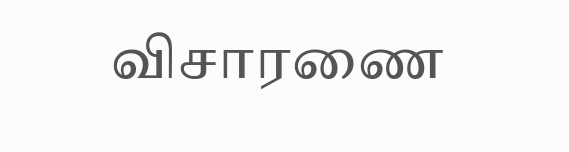விசாரணை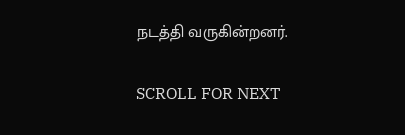நடத்தி வருகின்றனர்.

SCROLL FOR NEXT